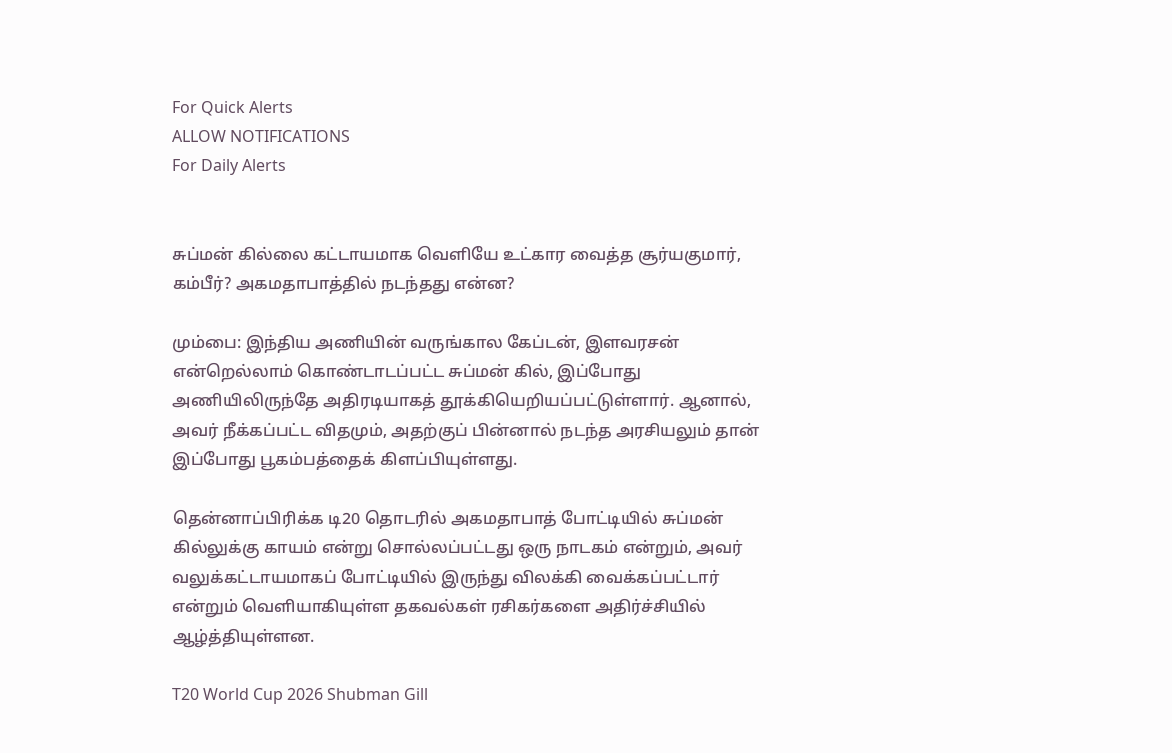For Quick Alerts
ALLOW NOTIFICATIONS
For Daily Alerts


சுப்மன் கில்லை கட்டாயமாக வெளியே உட்கார வைத்த சூர்யகுமார், கம்பீர்? அகமதாபாத்தில் நடந்தது என்ன?

மும்பை: இந்திய அணியின் வருங்கால கேப்டன், இளவரசன் என்றெல்லாம் கொண்டாடப்பட்ட சுப்மன் கில், இப்போது அணியிலிருந்தே அதிரடியாகத் தூக்கியெறியப்பட்டுள்ளார். ஆனால், அவர் நீக்கப்பட்ட விதமும், அதற்குப் பின்னால் நடந்த அரசியலும் தான் இப்போது பூகம்பத்தைக் கிளப்பியுள்ளது.

தென்னாப்பிரிக்க டி20 தொடரில் அகமதாபாத் போட்டியில் சுப்மன் கில்லுக்கு காயம் என்று சொல்லப்பட்டது ஒரு நாடகம் என்றும், அவர் வலுக்கட்டாயமாகப் போட்டியில் இருந்து விலக்கி வைக்கப்பட்டார் என்றும் வெளியாகியுள்ள தகவல்கள் ரசிகர்களை அதிர்ச்சியில் ஆழ்த்தியுள்ளன.

T20 World Cup 2026 Shubman Gill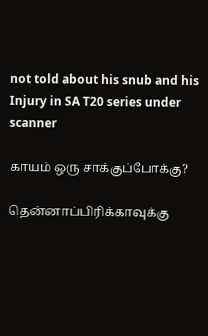not told about his snub and his Injury in SA T20 series under scanner

காயம் ஒரு சாக்குப்போக்கு?

தென்னாப்பிரிக்காவுக்கு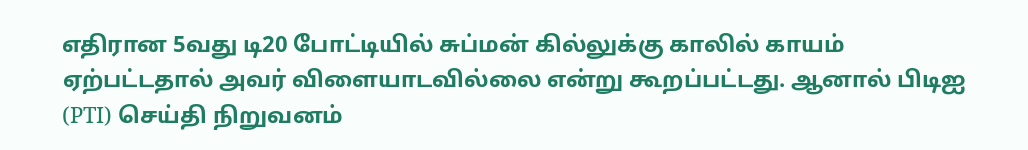எதிரான 5வது டி20 போட்டியில் சுப்மன் கில்லுக்கு காலில் காயம் ஏற்பட்டதால் அவர் விளையாடவில்லை என்று கூறப்பட்டது. ஆனால் பிடிஐ (PTI) செய்தி நிறுவனம்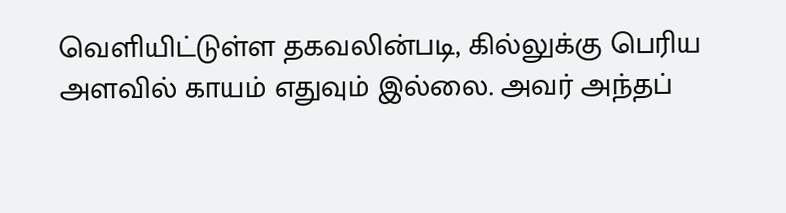வெளியிட்டுள்ள தகவலின்படி, கில்லுக்கு பெரிய அளவில் காயம் எதுவும் இல்லை. அவர் அந்தப்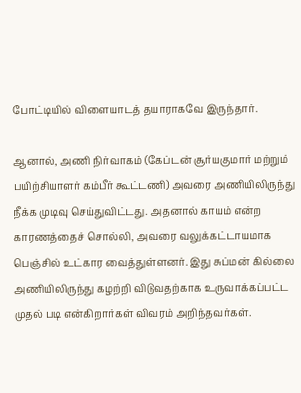போட்டியில் விளையாடத் தயாராகவே இருந்தார்.

ஆனால், அணி நிர்வாகம் (கேப்டன் சூர்யகுமார் மற்றும் பயிற்சியாளர் கம்பீர் கூட்டணி) அவரை அணியிலிருந்து நீக்க முடிவு செய்துவிட்டது. அதனால் காயம் என்ற காரணத்தைச் சொல்லி, அவரை வலுக்கட்டாயமாக பெஞ்சில் உட்கார வைத்துள்ளனர். இது சுப்மன் கில்லை அணியிலிருந்து கழற்றி விடுவதற்காக உருவாக்கப்பட்ட முதல் படி என்கிறார்கள் விவரம் அறிந்தவர்கள்.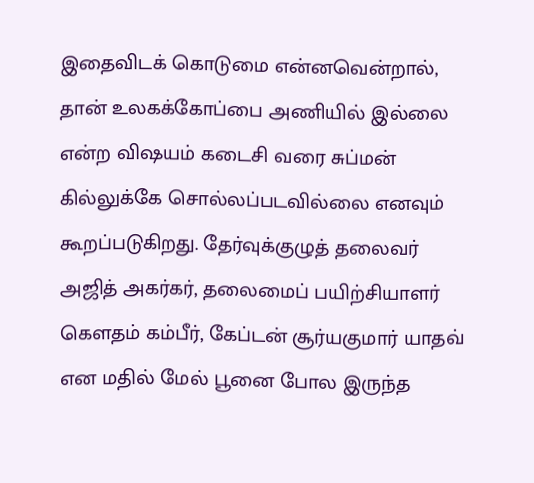இதைவிடக் கொடுமை என்னவென்றால், தான் உலகக்கோப்பை அணியில் இல்லை என்ற விஷயம் கடைசி வரை சுப்மன் கில்லுக்கே சொல்லப்படவில்லை எனவும் கூறப்படுகிறது. தேர்வுக்குழுத் தலைவர் அஜித் அகர்கர், தலைமைப் பயிற்சியாளர் கௌதம் கம்பீர், கேப்டன் சூர்யகுமார் யாதவ் என மதில் மேல் பூனை போல இருந்த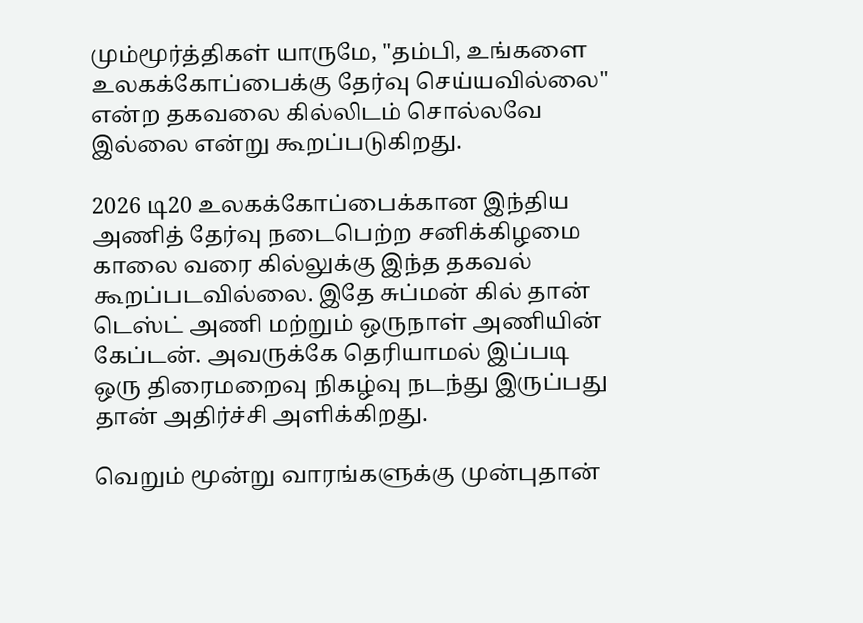மும்மூர்த்திகள் யாருமே, "தம்பி, உங்களை உலகக்கோப்பைக்கு தேர்வு செய்யவில்லை" என்ற தகவலை கில்லிடம் சொல்லவே இல்லை என்று கூறப்படுகிறது.

2026 டி20 உலகக்கோப்பைக்கான இந்திய அணித் தேர்வு நடைபெற்ற சனிக்கிழமை காலை வரை கில்லுக்கு இந்த தகவல் கூறப்படவில்லை. இதே சுப்மன் கில் தான் டெஸ்ட் அணி மற்றும் ஒருநாள் அணியின் கேப்டன். அவருக்கே தெரியாமல் இப்படி ஒரு திரைமறைவு நிகழ்வு நடந்து இருப்பது தான் அதிர்ச்சி அளிக்கிறது.

வெறும் மூன்று வாரங்களுக்கு முன்புதான்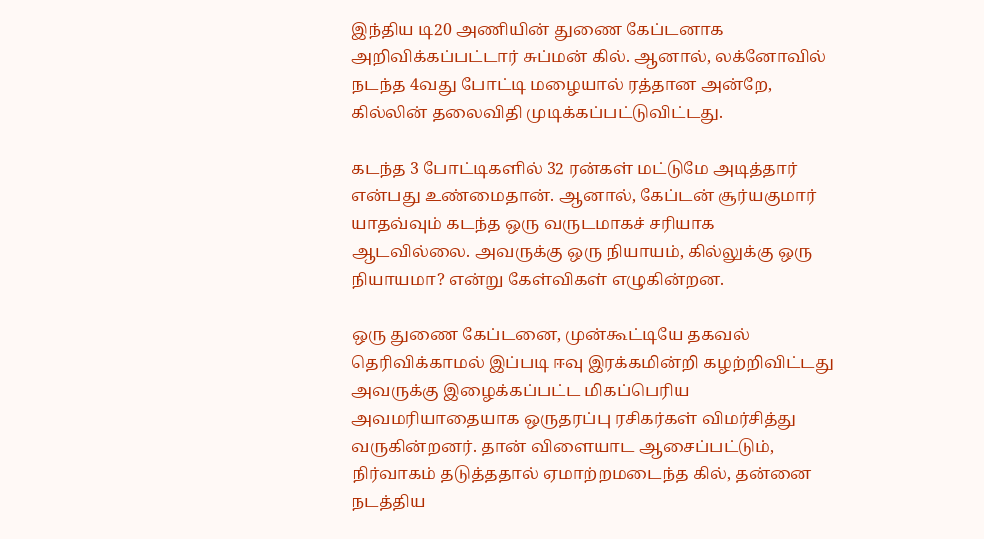இந்திய டி20 அணியின் துணை கேப்டனாக அறிவிக்கப்பட்டார் சுப்மன் கில். ஆனால், லக்னோவில் நடந்த 4வது போட்டி மழையால் ரத்தான அன்றே, கில்லின் தலைவிதி முடிக்கப்பட்டுவிட்டது.

கடந்த 3 போட்டிகளில் 32 ரன்கள் மட்டுமே அடித்தார் என்பது உண்மைதான். ஆனால், கேப்டன் சூர்யகுமார் யாதவ்வும் கடந்த ஒரு வருடமாகச் சரியாக ஆடவில்லை. அவருக்கு ஒரு நியாயம், கில்லுக்கு ஒரு நியாயமா? என்று கேள்விகள் எழுகின்றன.

ஒரு துணை கேப்டனை, முன்கூட்டியே தகவல் தெரிவிக்காமல் இப்படி ஈவு இரக்கமின்றி கழற்றிவிட்டது அவருக்கு இழைக்கப்பட்ட மிகப்பெரிய அவமரியாதையாக ஒருதரப்பு ரசிகர்கள் விமர்சித்து வருகின்றனர். தான் விளையாட ஆசைப்பட்டும், நிர்வாகம் தடுத்ததால் ஏமாற்றமடைந்த கில், தன்னை நடத்திய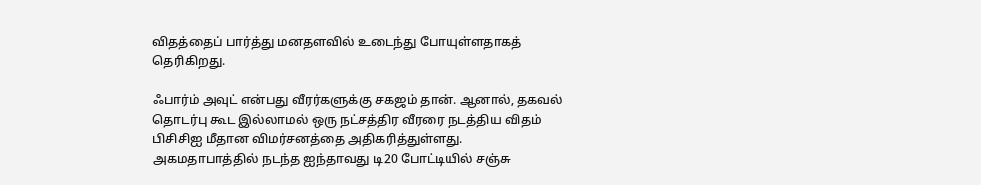விதத்தைப் பார்த்து மனதளவில் உடைந்து போயுள்ளதாகத் தெரிகிறது.

ஃபார்ம் அவுட் என்பது வீரர்களுக்கு சகஜம் தான். ஆனால், தகவல் தொடர்பு கூட இல்லாமல் ஒரு நட்சத்திர வீரரை நடத்திய விதம் பிசிசிஐ மீதான விமர்சனத்தை அதிகரித்துள்ளது. அகமதாபாத்தில் நடந்த ஐந்தாவது டி20 போட்டியில் சஞ்சு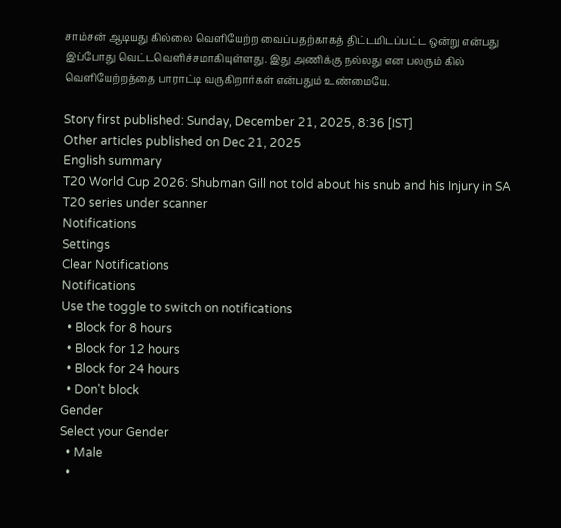சாம்சன் ஆடியது கில்லை வெளியேற்ற வைப்பதற்காகத் திட்டமிடப்பட்ட ஒன்று என்பது இப்போது வெட்டவெளிச்சமாகியுள்ளது. இது அணிக்கு நல்லது என பலரும் கில் வெளியேற்றத்தை பாராட்டி வருகிறார்கள் என்பதும் உண்மையே.

Story first published: Sunday, December 21, 2025, 8:36 [IST]
Other articles published on Dec 21, 2025
English summary
T20 World Cup 2026: Shubman Gill not told about his snub and his Injury in SA T20 series under scanner
Notifications
Settings
Clear Notifications
Notifications
Use the toggle to switch on notifications
  • Block for 8 hours
  • Block for 12 hours
  • Block for 24 hours
  • Don't block
Gender
Select your Gender
  • Male
  •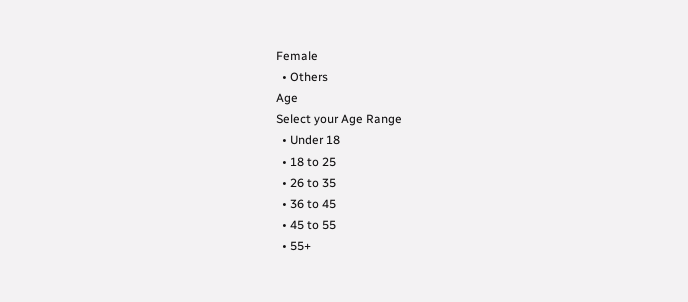Female
  • Others
Age
Select your Age Range
  • Under 18
  • 18 to 25
  • 26 to 35
  • 36 to 45
  • 45 to 55
  • 55+